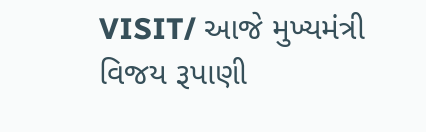VISIT/ આજે મુખ્યમંત્રી વિજય રૂપાણી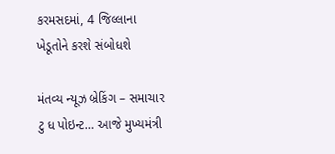કરમસદમાં, 4 જિલ્લાના ખેડૂતોને કરશે સંબોધશે

મંતવ્ય ન્યૂઝ બ્રેકિંગ – સમાચાર ટુ ધ પોઇન્ટ… આજે મુખ્યમંત્રી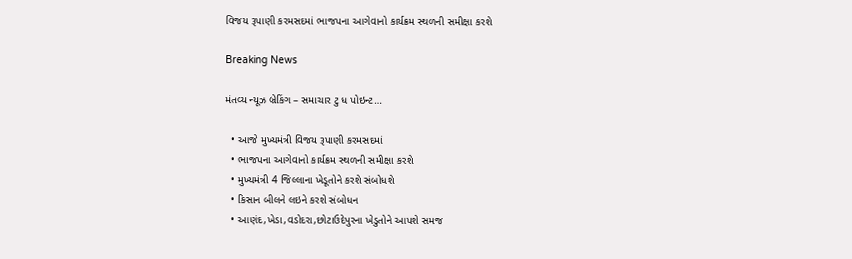વિજય રૂપાણી કરમસદમાં ભાજપના આગેવાનો કાર્યક્રમ સ્થળની સમીક્ષા કરશે

Breaking News

મંતવ્ય ન્યૂઝ બ્રેકિંગ – સમાચાર ટુ ધ પોઇન્ટ…

  • આજે મુખ્યમંત્રી વિજય રૂપાણી કરમસદમાં
  • ભાજપના આગેવાનો કાર્યક્રમ સ્થળની સમીક્ષા કરશે
  • મુખ્યમંત્રી 4 જિલ્લાના ખેડૂતોને કરશે સંબોધશે
  • કિસાન બીલને લઇને કરશે સંબોધન
  • આણંદ,ખેડા,વડોદરા,છોટાઉદેપુરના ખેડુતોને આપશે સમજ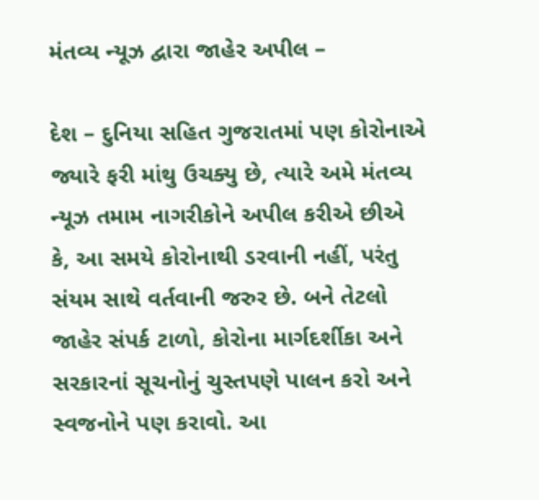મંતવ્ય ન્યૂઝ દ્વારા જાહેર અપીલ –

દેશ – દુનિયા સહિત ગુજરાતમાં પણ કોરોનાએ જ્યારે ફરી માંથુ ઉચક્યુ છે, ત્યારે અમે મંતવ્ય ન્યૂઝ તમામ નાગરીકોને અપીલ કરીએ છીએ કે, આ સમયે કોરોનાથી ડરવાની નહીં, પરંતુ સંયમ સાથે વર્તવાની જરુર છે. બને તેટલો જાહેર સંપર્ક ટાળો, કોરોના માર્ગદર્શીકા અને સરકારનાં સૂચનોનું ચુસ્તપણે પાલન કરો અને સ્વજનોને પણ કરાવો. આ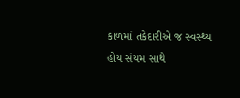કાળમાં તકેદારીએ જ સ્વસ્થ્ય હોય સંયમ સાથે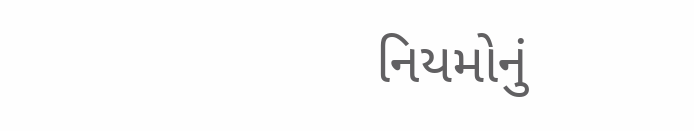નિયમોનું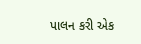પાલન કરી એક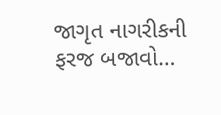જાગૃત નાગરીકની ફરજ બજાવો…